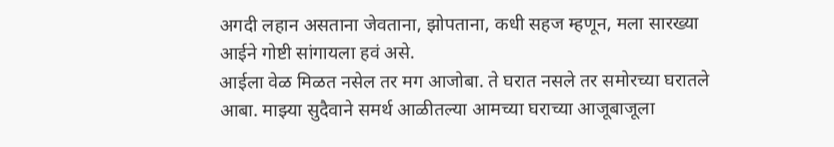अगदी लहान असताना जेवताना, झोपताना, कधी सहज म्हणून, मला सारख्या आईने गोष्टी सांगायला हवं असे.
आईला वेळ मिळत नसेल तर मग आजोबा. ते घरात नसले तर समोरच्या घरातले आबा. माझ्या सुदैवाने समर्थ आळीतल्या आमच्या घराच्या आजूबाजूला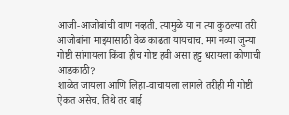आजी-आजोबांची वाण नव्हती. त्यामुळे या न त्या कुठल्या तरी आजोबांना माझ्यासाठी वेळ काढता यायचाच. मग नव्या जुन्या गोष्टी सांगायला किंवा हीच गोष्ट हवी असा हट्ट धरायला कोणाची आडकाठी?
शाळेत जायला आणि लिहा-वाचायला लागले तरीही मी गोष्टी ऐकत असेच. तिथे तर बाई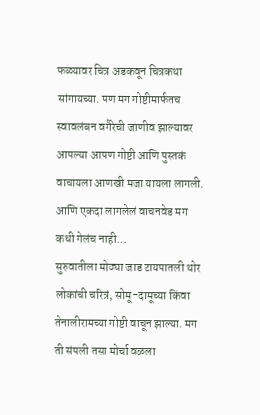फळ्यावर चित्र अडकवून चित्रकथा सांगायच्या. पण मग गोष्टीमार्फतच स्वावलंबन वगैरेची जाणीव झाल्यावर आपल्या आपण गोष्टी आणि पुस्तकं वाचायला आणखी मजा यायला लागली.
आणि एकदा लागलेलं वाचनवेड मग कधी गेलंच नाही...
सुरुवातीला मोठ्या जाड टायपातली थोर लोकांची चरित्रं, सोमू-दामूच्या किंवा तेनालीरामच्या गोष्टी वाचून झाल्या. मग ती संपली तसा मोर्चा वळला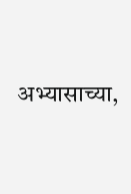अभ्यासाच्या,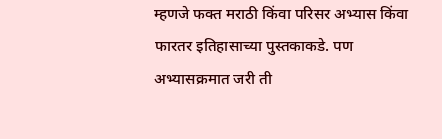म्हणजे फक्त मराठी किंवा परिसर अभ्यास किंवा फारतर इतिहासाच्या पुस्तकाकडे. पण अभ्यासक्रमात जरी ती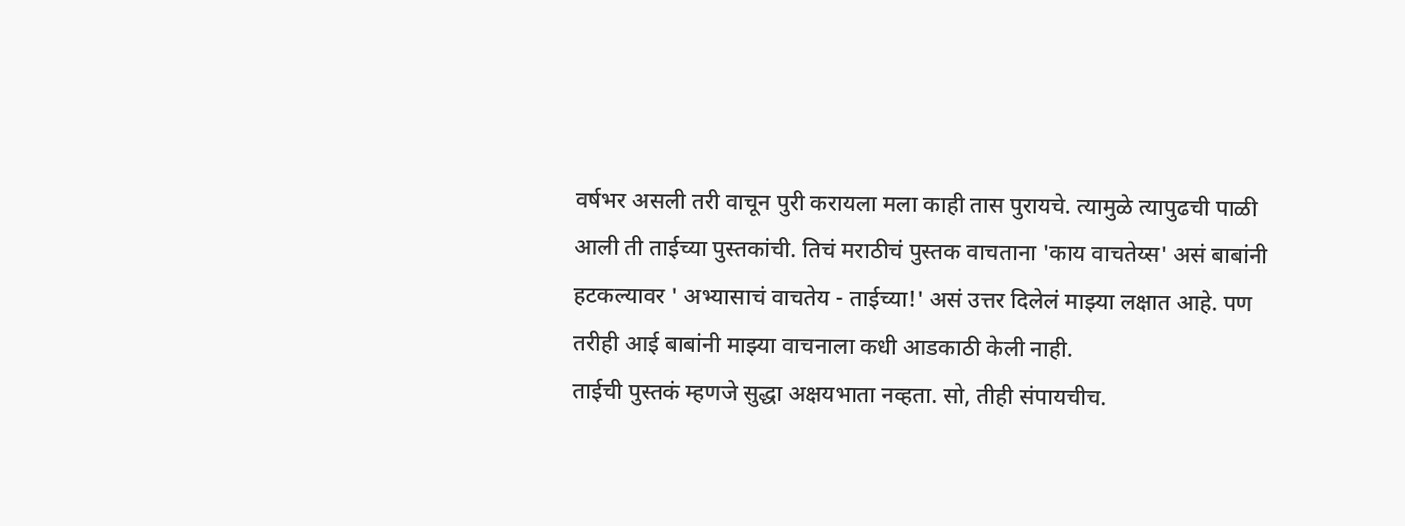वर्षभर असली तरी वाचून पुरी करायला मला काही तास पुरायचे. त्यामुळे त्यापुढची पाळी आली ती ताईच्या पुस्तकांची. तिचं मराठीचं पुस्तक वाचताना 'काय वाचतेय्स' असं बाबांनी हटकल्यावर ' अभ्यासाचं वाचतेय - ताईच्या!' असं उत्तर दिलेलं माझ्या लक्षात आहे. पण तरीही आई बाबांनी माझ्या वाचनाला कधी आडकाठी केली नाही.
ताईची पुस्तकं म्हणजे सुद्धा अक्षयभाता नव्हता. सो, तीही संपायचीच.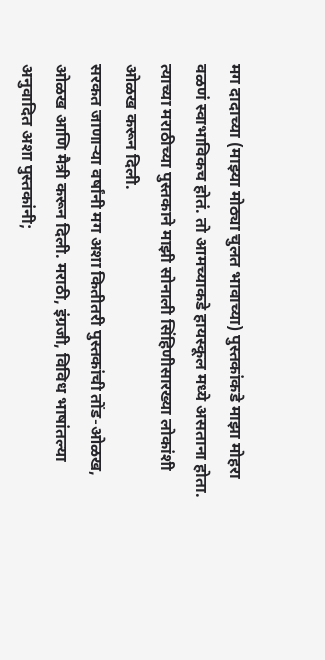मग दादाच्या (माझ्या मोठ्या चुलत भावाच्या) पुस्तकांकडे माझा मोहरा वळणं स्वाभाविकच होतं. तो आमच्याकडे हायस्कूल मध्ये असताना होता.
त्याच्या मराठीच्या पुस्तकाने माझी सोनाली सिंहिणीसारख्या लोकांशी ओळख करून दिली.
सरकत जाणाऱ्या वर्षांनी मग अशा कितीतरी पुस्तकांची तोंड-ओळख, ओळख आणि मैत्री करून दिली. मराठी, इंग्रजी, विविध भाषांतल्या अनुवादित अशा पुस्तकांनी;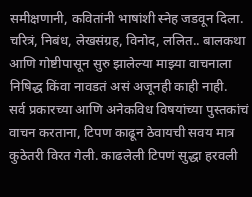समीक्षणानी, कवितांनी भाषांशी स्नेह जडवून दिला. चरित्रं, निबंध, लेखसंग्रह, विनोद, ललित.. बालकथा आणि गोष्टीपासून सुरु झालेल्या माझ्या वाचनाला निषिद्ध किंवा नावडतं असं अजूनही काही नाही.
सर्व प्रकारच्या आणि अनेकविध विषयांच्या पुस्तकांचं वाचन करताना, टिपण काढून ठेवायची सवय मात्र कुठेतरी विरत गेली. काढलेली टिपणं सुद्धा हरवली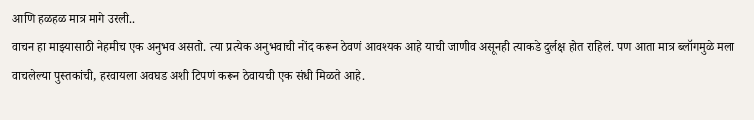आणि हळहळ मात्र मागे उरली..
वाचन हा माझ्यासाठी नेहमीच एक अनुभव असतो. त्या प्रत्येक अनुभवाची नोंद करून ठेवणं आवश्यक आहे याची जाणीव असूनही त्याकडे दुर्लक्ष होत राहिलं. पण आता मात्र ब्लॉगमुळे मला वाचलेल्या पुस्तकांची, हरवायला अवघड अशी टिपणं करून ठेवायची एक संधी मिळते आहे.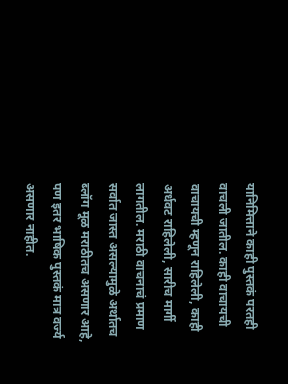यानिमित्ताने काही पुस्तकं परतही वाचली जातील. काही वाचायची वाचायची म्हणून राहिलेली, काही अर्धवट राहिलेली, सारीच मार्गी लागतील. मराठी वाचनाचं प्रमाण सर्वात जास्त असल्यामुळे अर्थातच ब्लॉग मूळ मराठीतच असणार आहे, पण इतर भाषिक पुस्तकं मात्र वर्ज्य असणार नाहीत.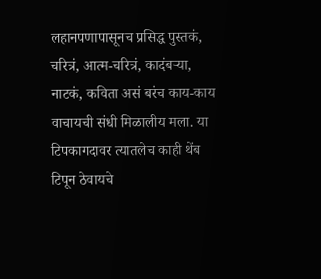लहानपणापासूनच प्रसिद्ध पुस्तकं, चरित्रं, आत्म-चरित्रं, कादंबऱ्या, नाटकं, कविता असं बरंच काय-काय वाचायची संधी मिळालीय मला. या टिपकागदावर त्यातलेच काही थेंब टिपून ठेवायचे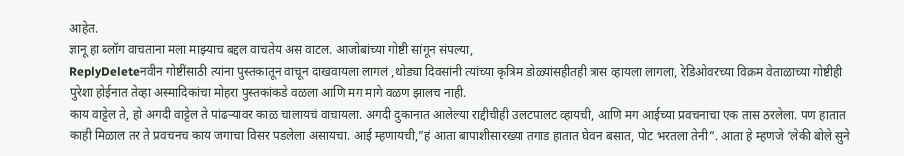आहेत.
ज्ञानू हा ब्लॉग वाचताना मला माझ्याच बद्दल वाचतेय अस वाटल. आजोबांच्या गोष्टी सांगून संपल्या,
ReplyDeleteनवीन गोष्टींसाठी त्यांना पुस्तकातून वाचून दाखवायला लागलं ,थोड्या दिवसांनी त्यांच्या कृत्रिम डोळ्यांसहीतही त्रास व्हायला लागला, रेडिओवरच्या विक्रम वेताळाच्या गोष्टीही पुरेशा होईनात तेव्हा अस्मादिकांचा मोहरा पुस्तकांकडे वळला आणि मग मागे वळण झालच नाही.
काय वाट्टेल ते, हो अगदी वाट्टेल ते पांढऱ्यावर काळ चालायचं वाचायला. अगदी दुकानात आलेल्या राद्दीचीही उलटपालट व्हायची, आणि मग आईच्या प्रवचनाचा एक तास ठरलेला. पण हातात काही मिळाल तर ते प्रवचनच काय जगाचा विसर पडलेला असायचा. आई म्हणायची,”हं आता बापाशीसारख्या तगाड हातात घेवन बसात, पोट भरतला तेनी”. आता हे म्हणजे ‘लेकी बोले सुने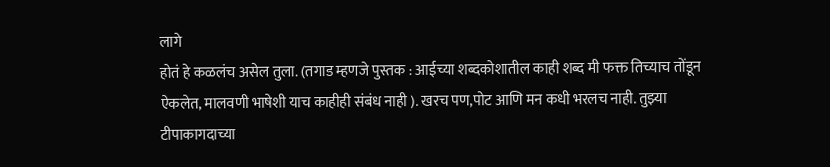लागे
होतं हे कळलंच असेल तुला. (तगाड म्हणजे पुस्तक : आईच्या शब्दकोशातील काही शब्द मी फक्त तिच्याच तोंडून ऐकलेत, मालवणी भाषेशी याच काहीही संबंध नाही ). खरच पण,पोट आणि मन कधी भरलच नाही. तुझ्या टीपाकागदाच्या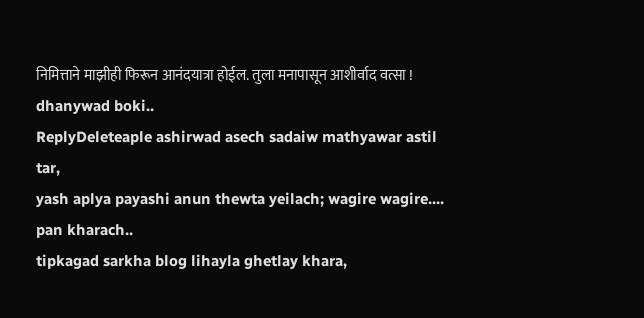निमित्ताने माझीही फिरून आनंदयात्रा होईल. तुला मनापासून आशीर्वाद वत्सा !
dhanywad boki..
ReplyDeleteaple ashirwad asech sadaiw mathyawar astil tar,
yash aplya payashi anun thewta yeilach; wagire wagire....
pan kharach..
tipkagad sarkha blog lihayla ghetlay khara,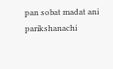pan sobat madat ani parikshanachi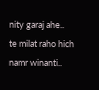nity garaj ahe..
te milat raho hich namr winanti..